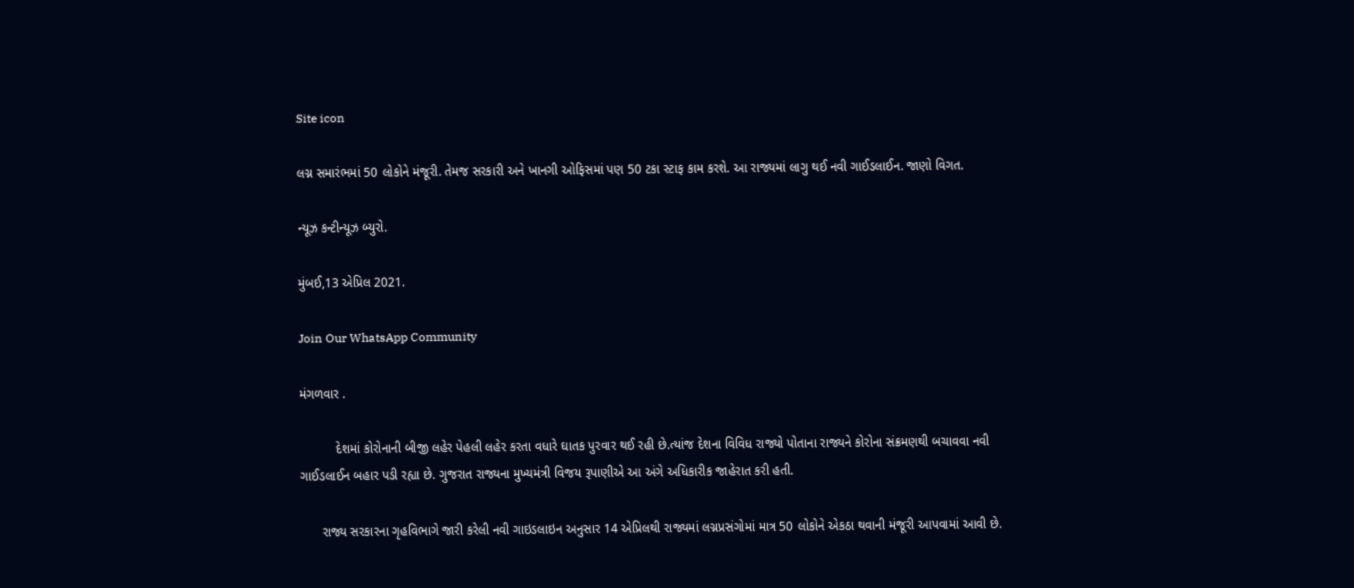Site icon

લગ્ન સમારંભમાં 50 લોકોને મંજૂરી. તેમજ સરકારી અને ખાનગી ઓફિસમાં પણ 50 ટકા સ્ટાફ કામ કરશે. આ રાજ્યમાં લાગુ થઈ નવી ગાઈડલાઈન. જાણો વિગત.

ન્યૂઝ કન્ટીન્યૂઝ બ્યુરો.

મુંબઈ,13 એપ્રિલ 2021.

Join Our WhatsApp Community

મંગળવાર .

          દેશમાં કોરોનાની બીજી લહેર પેહલી લહેર કરતા વધારે ઘાતક પુરવાર થઈ રહી છે.ત્યાંજ દેશના વિવિધ રાજ્યો પોતાના રાજ્યને કોરોના સંક્રમણથી બચાવવા નવી ગાઈડલાઈન બહાર પડી રહ્યા છે. ગુજરાત રાજ્યના મુખ્યમંત્રી વિજય રૂપાણીએ આ અંગે અધિકારીક જાહેરાત કરી હતી.

      રાજ્ય સરકારના ગૃહવિભાગે જારી કરેલી નવી ગાઇડલાઇન અનુસાર 14 એપ્રિલથી રાજ્યમાં લગ્નપ્રસંગોમાં માત્ર 50 લોકોને એકઠા થવાની મંજૂરી આપવામાં આવી છે.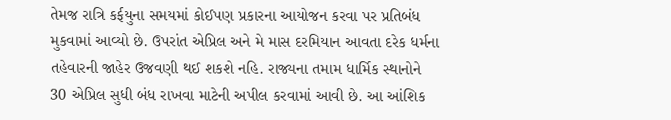તેમજ રાત્રિ કર્ફયુના સમયમાં કોઈપણ પ્રકારના આયોજન કરવા પર પ્રતિબંધ મુકવામાં આવ્યો છે. ઉપરાંત એપ્રિલ અને મે માસ દરમિયાન આવતા દરેક ધર્મના તહેવારની જાહેર ઉજવણી થઈ શકશે નહિ. રાજ્યના તમામ ધાર્મિક સ્થાનોને 30 એપ્રિલ સુધી બંધ રાખવા માટેની અપીલ કરવામાં આવી છે. આ આંશિક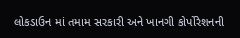લોકડાઉન માં તમામ સરકારી અને ખાનગી કોર્પોરેશનની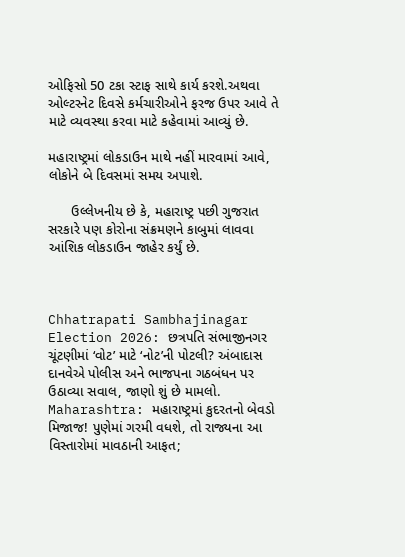ઓફિસો 50 ટકા સ્ટાફ સાથે કાર્ય કરશે.અથવા ઓલ્ટરનેટ દિવસે કર્મચારીઓને ફરજ ઉપર આવે તે માટે વ્યવસ્થા કરવા માટે કહેવામાં આવ્યું છે.

મહારાષ્ટ્રમાં લોકડાઉન માથે નહીં મારવામાં આવે, લોકોને બે દિવસમાં સમય અપાશે.

      ઉલ્લેખનીય છે કે, મહારાષ્ટ્ર પછી ગુજરાત સરકારે પણ કોરોના સંક્રમણને કાબુમાં લાવવા આંશિક લોકડાઉન જાહેર કર્યું છે.



Chhatrapati Sambhajinagar Election 2026: છત્રપતિ સંભાજીનગર ચૂંટણીમાં ‘વોટ’ માટે ‘નોટ’ની પોટલી? અંબાદાસ દાનવેએ પોલીસ અને ભાજપના ગઠબંધન પર ઉઠાવ્યા સવાલ, જાણો શું છે મામલો.
Maharashtra: મહારાષ્ટ્રમાં કુદરતનો બેવડો મિજાજ! પુણેમાં ગરમી વધશે, તો રાજ્યના આ વિસ્તારોમાં માવઠાની આફત;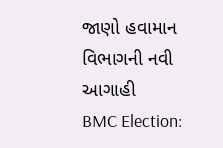જાણો હવામાન વિભાગની નવી આગાહી
BMC Election: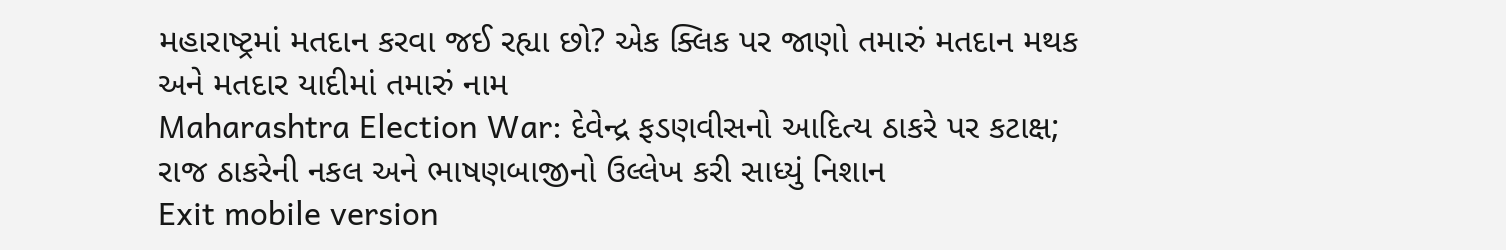મહારાષ્ટ્રમાં મતદાન કરવા જઈ રહ્યા છો? એક ક્લિક પર જાણો તમારું મતદાન મથક અને મતદાર યાદીમાં તમારું નામ
Maharashtra Election War: દેવેન્દ્ર ફડણવીસનો આદિત્ય ઠાકરે પર કટાક્ષ; રાજ ઠાકરેની નકલ અને ભાષણબાજીનો ઉલ્લેખ કરી સાધ્યું નિશાન
Exit mobile version